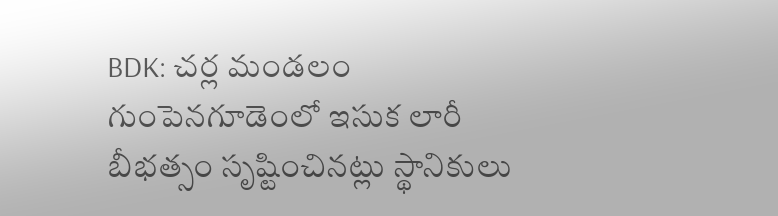BDK: చర్ల మండలం గుంపెనగూడెంలో ఇసుక లారీ బీభత్సం సృష్టించినట్లు స్థానికులు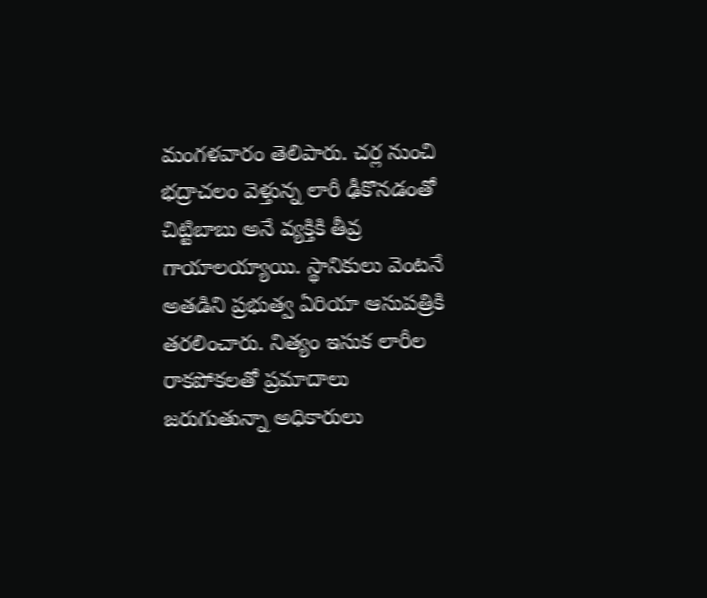మంగళవారం తెలిపారు. చర్ల నుంచి భద్రాచలం వెళ్తున్న లారీ ఢీకొనడంతో చిట్టిబాబు అనే వ్యక్తికి తీవ్ర గాయాలయ్యాయి. స్థానికులు వెంటనే అతడిని ప్రభుత్వ ఏరియా ఆసుపత్రికి తరలించారు. నిత్యం ఇసుక లారీల రాకపోకలతో ప్రమాదాలు జరుగుతున్నా అధికారులు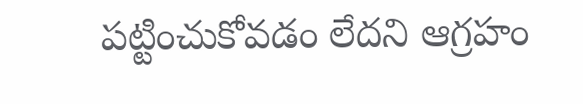పట్టించుకోవడం లేదని ఆగ్రహం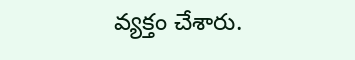వ్యక్తం చేశారు.